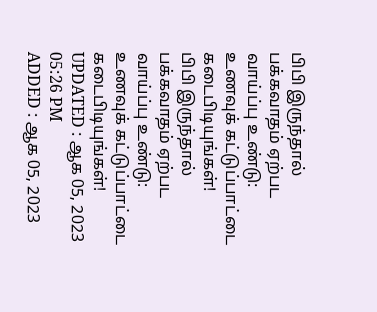பிபி இருந்தால் பக்கவாதம் ஏற்பட வாய்ப்பு உண்டு: உணவுக் கட்டுப்பாட்டை கடைபிடியுங்கள்!
பிபி இருந்தால் பக்கவாதம் ஏற்பட வாய்ப்பு உண்டு: உணவுக் கட்டுப்பாட்டை கடைபிடியுங்கள்!
UPDATED : ஆக 05, 2023 05:26 PM
ADDED : ஆக 05, 2023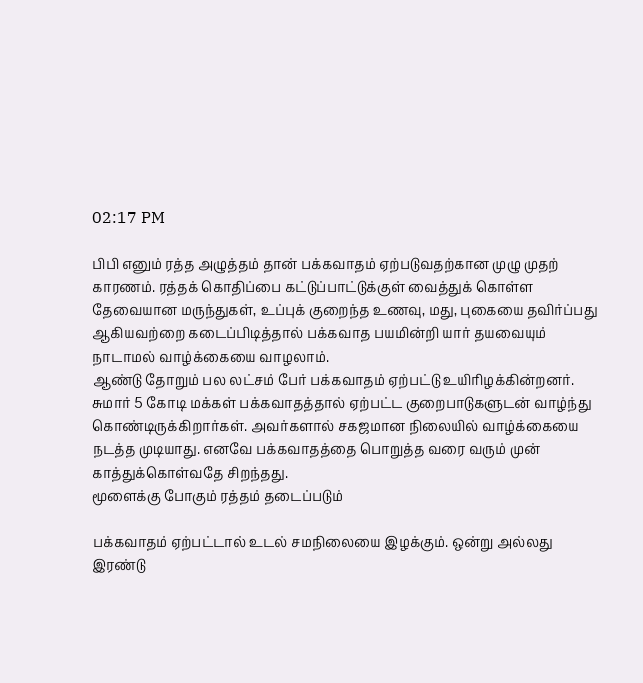02:17 PM

பிபி எனும் ரத்த அழுத்தம் தான் பக்கவாதம் ஏற்படுவதற்கான முழு முதற் காரணம். ரத்தக் கொதிப்பை கட்டுப்பாட்டுக்குள் வைத்துக் கொள்ள தேவையான மருந்துகள், உப்புக் குறைந்த உணவு, மது, புகையை தவிர்ப்பது ஆகியவற்றை கடைப்பிடித்தால் பக்கவாத பயமின்றி யார் தயவையும் நாடாமல் வாழ்க்கையை வாழலாம்.
ஆண்டு தோறும் பல லட்சம் பேர் பக்கவாதம் ஏற்பட்டு உயிரிழக்கின்றனர். சுமார் 5 கோடி மக்கள் பக்கவாதத்தால் ஏற்பட்ட குறைபாடுகளுடன் வாழ்ந்து கொண்டிருக்கிறார்கள். அவர்களால் சகஜமான நிலையில் வாழ்க்கையை நடத்த முடியாது. எனவே பக்கவாதத்தை பொறுத்த வரை வரும் முன் காத்துக்கொள்வதே சிறந்தது.
மூளைக்கு போகும் ரத்தம் தடைப்படும்

பக்கவாதம் ஏற்பட்டால் உடல் சமநிலையை இழக்கும். ஒன்று அல்லது இரண்டு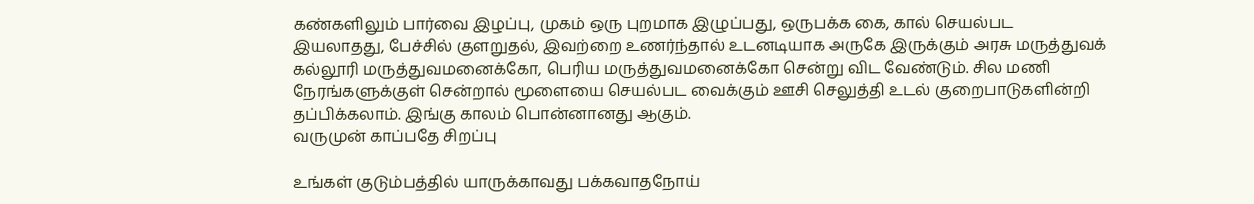கண்களிலும் பார்வை இழப்பு, முகம் ஒரு புறமாக இழுப்பது, ஒருபக்க கை, கால் செயல்பட இயலாதது, பேச்சில் குளறுதல், இவற்றை உணர்ந்தால் உடனடியாக அருகே இருக்கும் அரசு மருத்துவக் கல்லூரி மருத்துவமனைக்கோ, பெரிய மருத்துவமனைக்கோ சென்று விட வேண்டும். சில மணி நேரங்களுக்குள் சென்றால் மூளையை செயல்பட வைக்கும் ஊசி செலுத்தி உடல் குறைபாடுகளின்றி தப்பிக்கலாம். இங்கு காலம் பொன்னானது ஆகும்.
வருமுன் காப்பதே சிறப்பு

உங்கள் குடும்பத்தில் யாருக்காவது பக்கவாதநோய்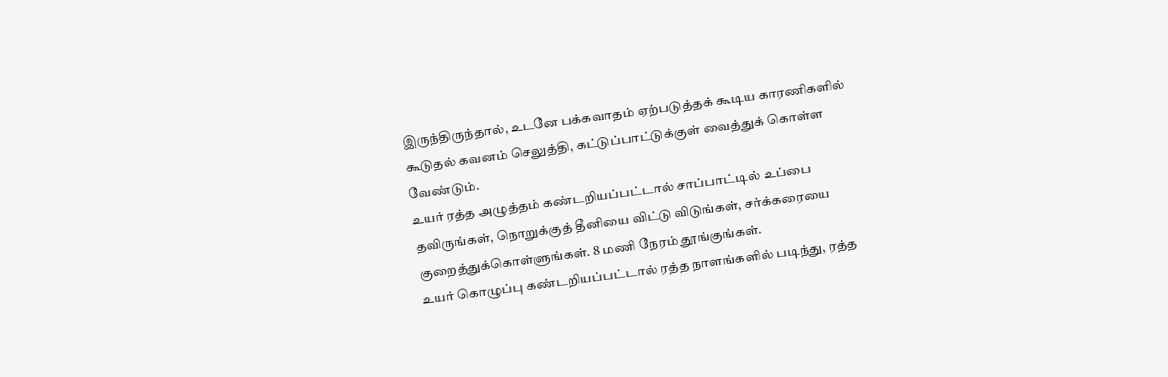இருந்திருந்தால், உடனே பக்கவாதம் ஏற்படுத்தக் கூடிய காரணிகளில் கூடுதல் கவனம் செலுத்தி, கட்டுப்பாட்டுக்குள் வைத்துக் கொள்ள வேண்டும்.
உயர் ரத்த அழுத்தம் கண்டறியப்பட்டால் சாப்பாட்டில் உப்பை தவிருங்கள், நொறுக்குத் தீனியை விட்டு விடுங்கள், சர்க்கரையை குறைத்துக்கொள்ளுங்கள். 8 மணி நேரம் தூங்குங்கள்.
உயர் கொழுப்பு கண்டறியப்பட்டால் ரத்த நாளங்களில் படிந்து, ரத்த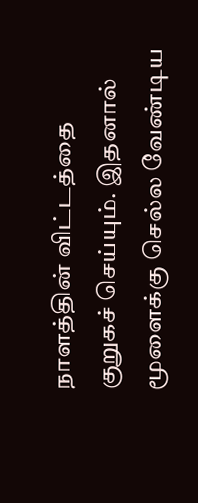நாளத்தின் விட்டத்தை குறுகச் செய்யும். இதனால் மூளைக்கு செல்ல வேண்டிய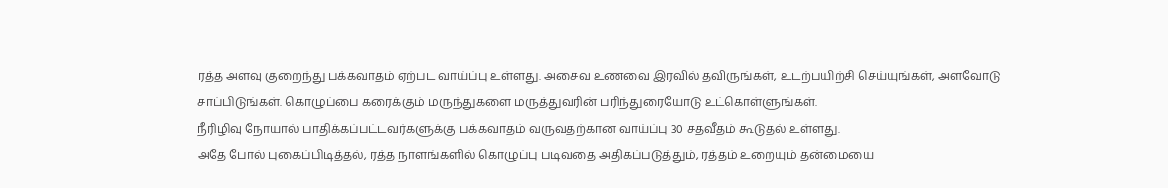ரத்த அளவு குறைந்து பக்கவாதம் ஏற்பட வாய்ப்பு உள்ளது. அசைவ உணவை இரவில் தவிருங்கள், உடற்பயிற்சி செய்யுங்கள், அளவோடு சாப்பிடுங்கள். கொழுப்பை கரைக்கும் மருந்துகளை மருத்துவரின் பரிந்துரையோடு உட்கொள்ளுங்கள்.
நீரிழிவு நோயால் பாதிக்கப்பட்டவர்களுக்கு பக்கவாதம் வருவதற்கான வாய்ப்பு 30 சதவீதம் கூடுதல் உள்ளது.
அதே போல் புகைப்பிடித்தல், ரத்த நாளங்களில் கொழுப்பு படிவதை அதிகப்படுத்தும், ரத்தம் உறையும் தன்மையை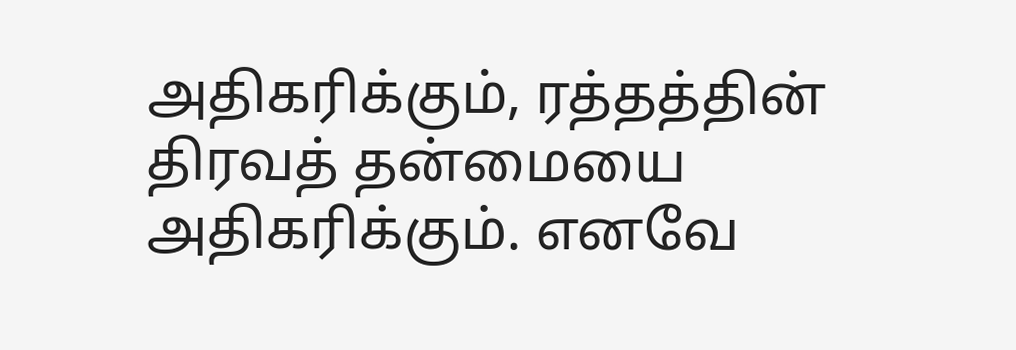அதிகரிக்கும், ரத்தத்தின் திரவத் தன்மையை அதிகரிக்கும். எனவே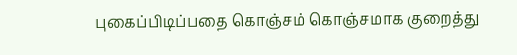புகைப்பிடிப்பதை கொஞ்சம் கொஞ்சமாக குறைத்து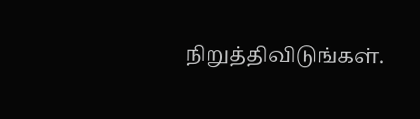நிறுத்திவிடுங்கள்.